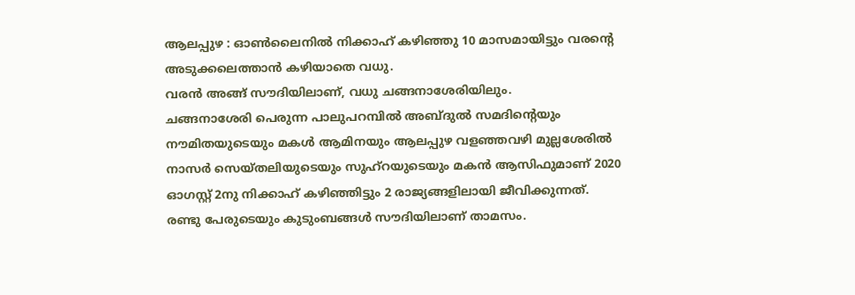ആലപ്പുഴ : ഓൺലൈനിൽ നിക്കാഹ് കഴിഞ്ഞു 10 മാസമായിട്ടും വരന്റെ അടുക്കലെത്താൻ കഴിയാതെ വധു.
വരൻ അങ്ങ് സൗദിയിലാണ്, വധു ചങ്ങനാശേരിയിലും.
ചങ്ങനാശേരി പെരുന്ന പാലുപറമ്പിൽ അബ്ദുൽ സമദിന്റെയും നൗമിതയുടെയും മകൾ ആമിനയും ആലപ്പുഴ വളഞ്ഞവഴി മുല്ലശേരിൽ നാസർ സെയ്തലിയുടെയും സുഹ്റയുടെയും മകൻ ആസിഫുമാണ് 2020 ഓഗസ്റ്റ് 2നു നിക്കാഹ് കഴിഞ്ഞിട്ടും 2 രാജ്യങ്ങളിലായി ജീവിക്കുന്നത്.
രണ്ടു പേരുടെയും കുടുംബങ്ങൾ സൗദിയിലാണ് താമസം.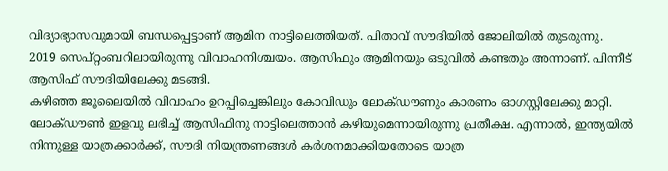വിദ്യാഭ്യാസവുമായി ബന്ധപ്പെട്ടാണ് ആമിന നാട്ടിലെത്തിയത്. പിതാവ് സൗദിയിൽ ജോലിയിൽ തുടരുന്നു.
2019 സെപ്റ്റംബറിലായിരുന്നു വിവാഹനിശ്ചയം. ആസിഫും ആമിനയും ഒടുവിൽ കണ്ടതും അന്നാണ്. പിന്നീട് ആസിഫ് സൗദിയിലേക്കു മടങ്ങി.
കഴിഞ്ഞ ജൂലൈയിൽ വിവാഹം ഉറപ്പിച്ചെങ്കിലും കോവിഡും ലോക്ഡൗണും കാരണം ഓഗസ്റ്റിലേക്കു മാറ്റി. ലോക്ഡൗൺ ഇളവു ലഭിച്ച് ആസിഫിനു നാട്ടിലെത്താൻ കഴിയുമെന്നായിരുന്നു പ്രതീക്ഷ. എന്നാൽ, ഇന്ത്യയിൽ നിന്നുള്ള യാത്രക്കാർക്ക്, സൗദി നിയന്ത്രണങ്ങൾ കർശനമാക്കിയതോടെ യാത്ര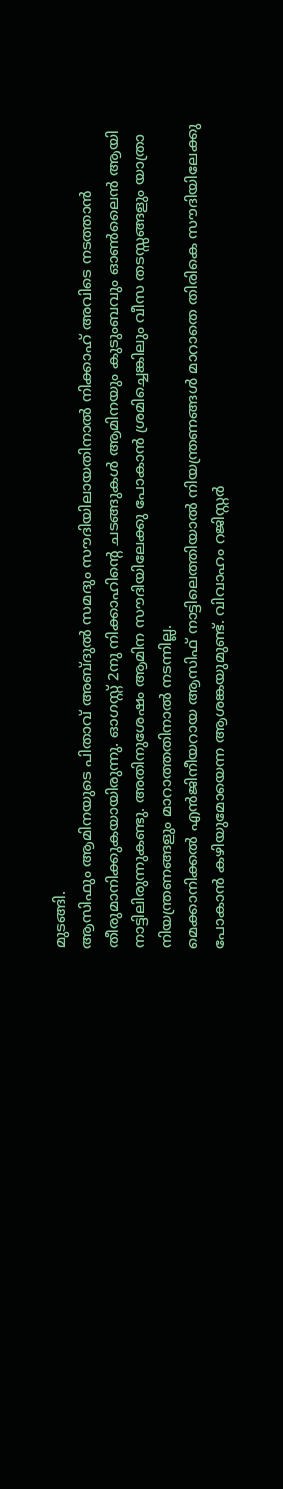മുടങ്ങി.
ആസിഫും ആമിനയുടെ പിതാവ് അബ്ദുൽ സമദും സൗദിയിലായതിനാൽ നിക്കാഹ് അവിടെ നടത്താൻ തീരുമാനിക്കുകയായിരുന്നു. ഓഗസ്റ്റ് 2നു നിക്കാഹിന്റെ ചടങ്ങുകൾ ആമിനയും കുടുംബവും ഓൺലൈൻ ആയി നാട്ടിലിരുന്നുകണ്ടു. അതിനുശേഷം ആമിന സൗദിയിലേക്കു പോകാൻ ശ്രമിച്ചെങ്കിലും വീസ തടസ്സങ്ങളും യാത്രാ നിയന്ത്രണങ്ങളും മാറാത്തതിനാൽ നടന്നില്ല.
മെക്കാനിക്കൽ എൻജിനീയറായ ആസിഫ് നാട്ടിലെത്തിയാൽ നിയന്ത്രണങ്ങൾ മാറാതെ തിരികെ സൗദിയിലേക്കു പോകാൻ കഴിയുമോയെന്ന ആശങ്കയുമുണ്ട്. വിവാഹം റജിസ്റ്റർ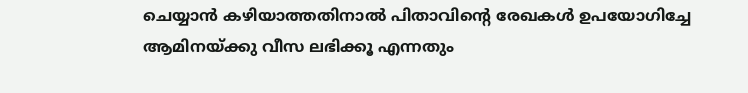ചെയ്യാൻ കഴിയാത്തതിനാൽ പിതാവിന്റെ രേഖകൾ ഉപയോഗിച്ചേ ആമിനയ്ക്കു വീസ ലഭിക്കൂ എന്നതും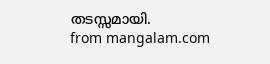തടസ്സമായി.
from mangalam.com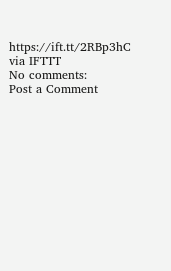https://ift.tt/2RBp3hC
via IFTTT
No comments:
Post a Comment